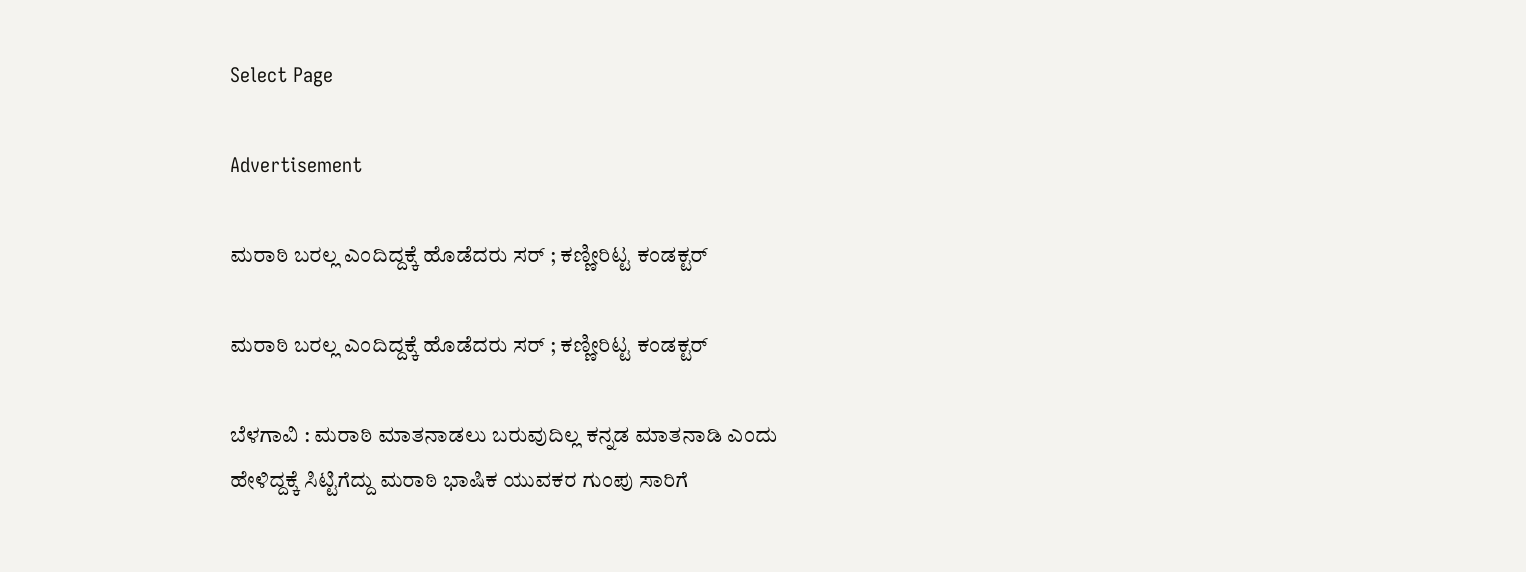Select Page

Advertisement

ಮರಾಠಿ ಬರಲ್ಲ ಎಂದಿದ್ದಕ್ಕೆ ಹೊಡೆದರು ಸರ್ ; ಕಣ್ಣೀರಿಟ್ಟ ಕಂಡಕ್ಟರ್

ಮರಾಠಿ ಬರಲ್ಲ ಎಂದಿದ್ದಕ್ಕೆ ಹೊಡೆದರು ಸರ್ ; ಕಣ್ಣೀರಿಟ್ಟ ಕಂಡಕ್ಟರ್

ಬೆಳಗಾವಿ : ಮರಾಠಿ ಮಾತನಾಡಲು ಬರುವುದಿಲ್ಲ ಕನ್ನಡ ಮಾತನಾಡಿ ಎಂದು ಹೇಳಿದ್ದಕ್ಕೆ ಸಿಟ್ಟಿಗೆದ್ದು ಮರಾಠಿ ಭಾಷಿಕ ಯುವಕರ ಗುಂಪು ಸಾರಿಗೆ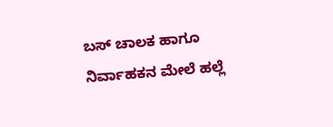ಬಸ್ ಚಾಲಕ ಹಾಗೂ ನಿರ್ವಾಹಕನ ಮೇಲೆ ಹಲ್ಲೆ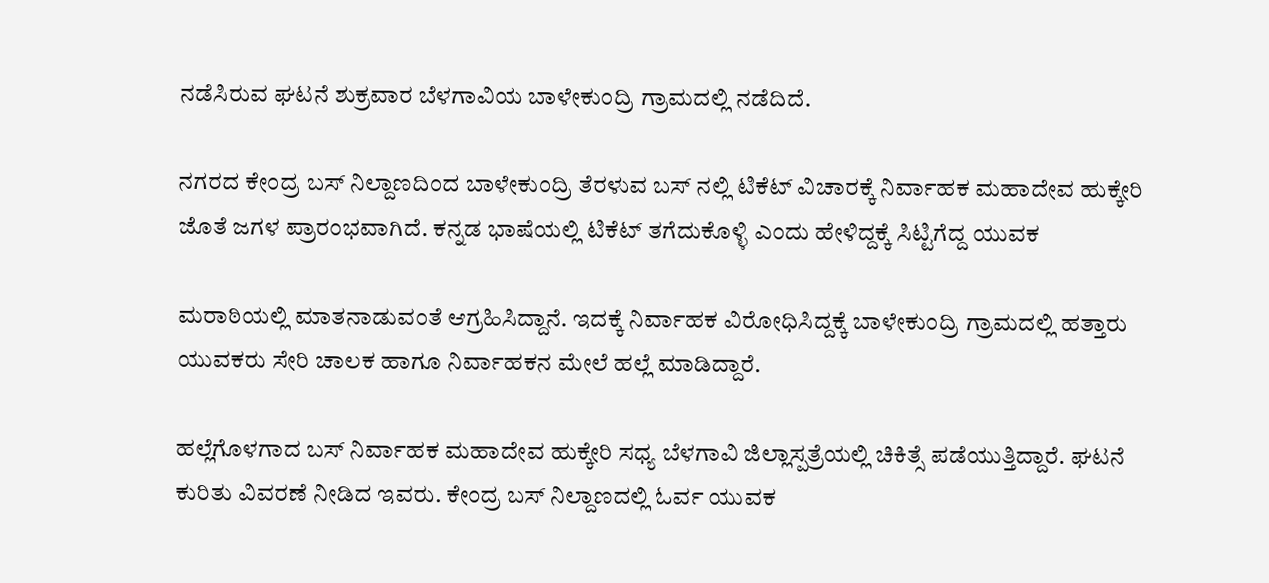ನಡೆಸಿರುವ ಘಟನೆ ಶುಕ್ರವಾರ ಬೆಳಗಾವಿಯ ಬಾಳೇಕುಂದ್ರಿ ಗ್ರಾಮದಲ್ಲಿ ನಡೆದಿದೆ.

ನಗರದ ಕೇಂದ್ರ ಬಸ್ ನಿಲ್ದಾಣದಿಂದ ಬಾಳೇಕುಂದ್ರಿ ತೆರಳುವ ಬಸ್ ನಲ್ಲಿ ಟಿಕೆಟ್ ವಿಚಾರಕ್ಕೆ ನಿರ್ವಾಹಕ ಮಹಾದೇವ ಹುಕ್ಕೇರಿ ಜೊತೆ ಜಗಳ ಪ್ರಾರಂಭವಾಗಿದೆ. ಕನ್ನಡ ಭಾಷೆಯಲ್ಲಿ ಟಿಕೆಟ್ ತಗೆದುಕೊಳ್ಳಿ ಎಂದು ಹೇಳಿದ್ದಕ್ಕೆ ಸಿಟ್ಟಿಗೆದ್ದ ಯುವಕ

ಮರಾಠಿಯಲ್ಲಿ ಮಾತನಾಡುವಂತೆ ಆಗ್ರಹಿಸಿದ್ದಾನೆ. ಇದಕ್ಕೆ ನಿರ್ವಾಹಕ ವಿರೋಧಿಸಿದ್ದಕ್ಕೆ ಬಾಳೇಕುಂದ್ರಿ ಗ್ರಾಮದಲ್ಲಿ ಹತ್ತಾರು ಯುವಕರು ಸೇರಿ ಚಾಲಕ ಹಾಗೂ ನಿರ್ವಾಹಕನ ಮೇಲೆ ಹಲ್ಲೆ ಮಾಡಿದ್ದಾರೆ.

ಹಲ್ಲೆಗೊಳಗಾದ ಬಸ್ ನಿರ್ವಾಹಕ ಮಹಾದೇವ ಹುಕ್ಕೇರಿ‌ ಸಧ್ಯ ಬೆಳಗಾವಿ ಜಿಲ್ಲಾಸ್ಪತ್ರೆಯಲ್ಲಿ ಚಿಕಿತ್ಸೆ ಪಡೆಯುತ್ತಿದ್ದಾರೆ. ಘಟನೆ ಕುರಿತು ವಿವರಣೆ ನೀಡಿದ ಇವರು. ಕೇಂದ್ರ ಬಸ್ ನಿಲ್ದಾಣದಲ್ಲಿ ಓರ್ವ ಯುವಕ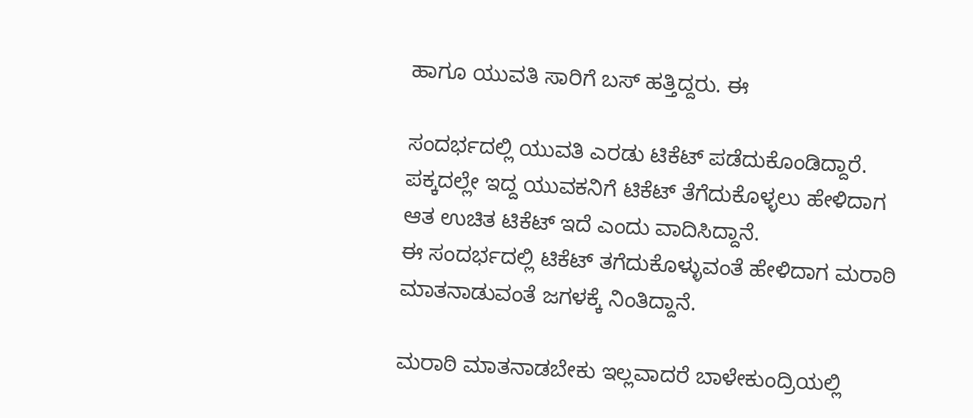ಹಾಗೂ ಯುವತಿ ಸಾರಿಗೆ ಬಸ್ ಹತ್ತಿದ್ದರು. ಈ

ಸಂದರ್ಭದಲ್ಲಿ ಯುವತಿ ಎರಡು ಟಿಕೆಟ್ ಪಡೆದುಕೊಂಡಿದ್ದಾರೆ‌.
ಪಕ್ಕದಲ್ಲೇ ಇದ್ದ ಯುವಕನಿಗೆ ಟಿಕೆಟ್ ತೆಗೆದುಕೊಳ್ಳಲು ಹೇಳಿದಾಗ ಆತ ಉಚಿತ ಟಿಕೆಟ್ ಇದೆ ಎಂದು ವಾದಿಸಿದ್ದಾನೆ.
ಈ ಸಂದರ್ಭದಲ್ಲಿ ಟಿಕೆಟ್ ತಗೆದುಕೊಳ್ಳುವಂತೆ ಹೇಳಿದಾಗ ಮರಾಠಿ ಮಾತನಾಡುವಂತೆ ಜಗಳಕ್ಕೆ ನಿಂತಿದ್ದಾನೆ.

ಮರಾಠಿ ಮಾತನಾಡಬೇಕು ಇಲ್ಲವಾದರೆ ಬಾಳೇಕುಂದ್ರಿಯಲ್ಲಿ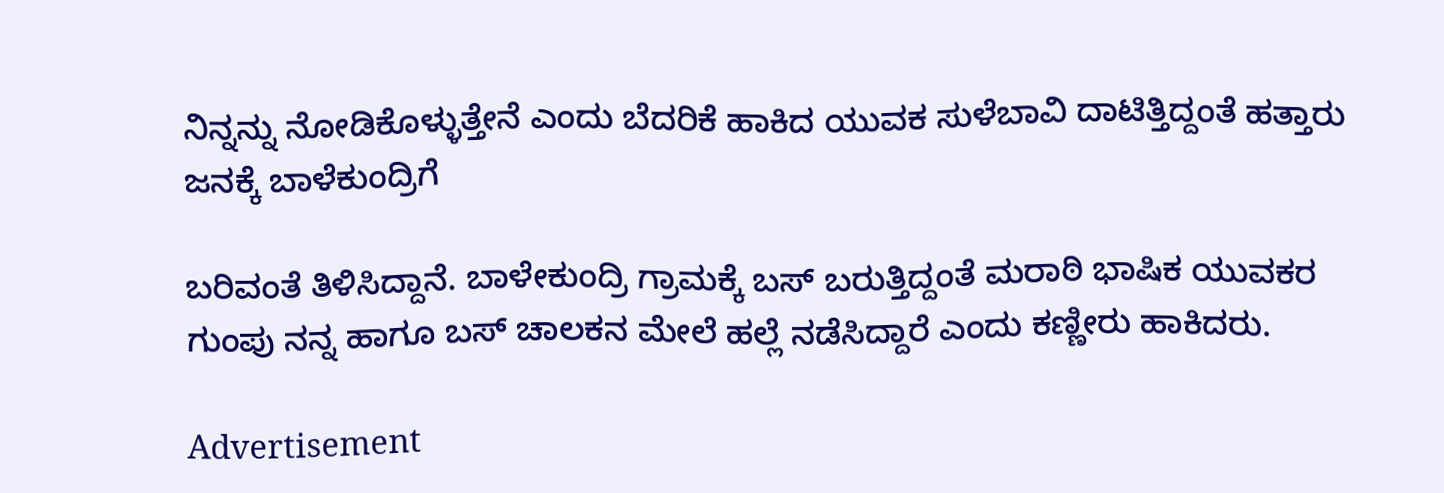ನಿನ್ನನ್ನು ನೋಡಿಕೊಳ್ಳುತ್ತೇನೆ ಎಂದು ಬೆದರಿಕೆ ಹಾಕಿದ ಯುವಕ ಸುಳೆಬಾವಿ ದಾಟಿತ್ತಿದ್ದಂತೆ ಹತ್ತಾರು ಜನಕ್ಕೆ ಬಾಳೆಕುಂದ್ರಿಗೆ

ಬರಿವಂತೆ ತಿಳಿಸಿದ್ದಾನೆ. ಬಾಳೇಕುಂದ್ರಿ ಗ್ರಾಮಕ್ಕೆ ಬಸ್ ಬರುತ್ತಿದ್ದಂತೆ ಮರಾಠಿ ಭಾಷಿಕ ಯುವಕರ ಗುಂಪು ನನ್ನ ಹಾಗೂ ಬಸ್ ಚಾಲಕನ ಮೇಲೆ ಹಲ್ಲೆ ನಡೆಸಿದ್ದಾರೆ ಎಂದು ಕಣ್ಣೀರು ಹಾಕಿದರು.

Advertisement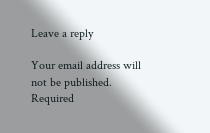Leave a reply

Your email address will not be published. Required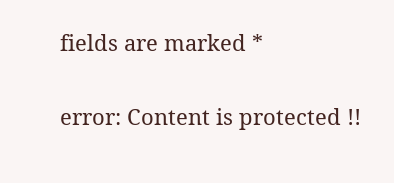fields are marked *

error: Content is protected !!